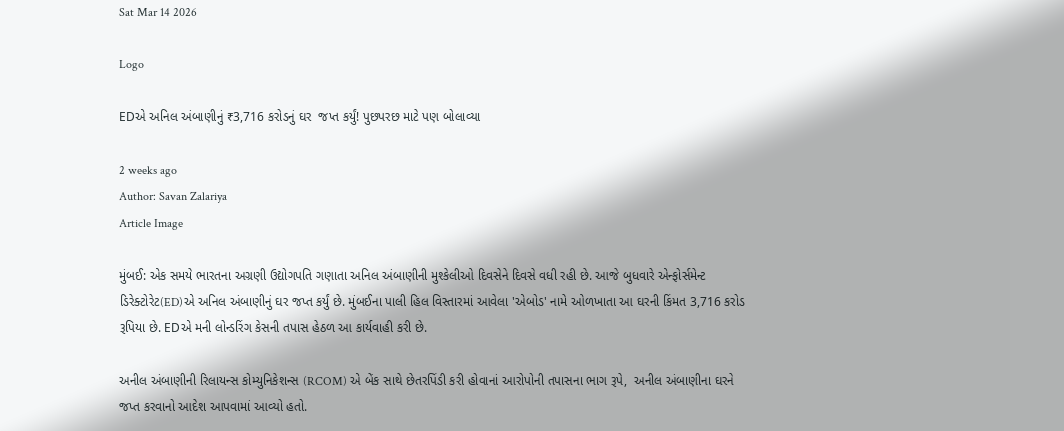Sat Mar 14 2026

Logo

EDએ અનિલ અંબાણીનું ₹3,716 કરોડનું ઘર  જપ્ત કર્યું! પુછપરછ માટે પણ બોલાવ્યા

2 weeks ago
Author: Savan Zalariya
Article Image

મુંબઈ: એક સમયે ભારતના અગ્રણી ઉદ્યોગપતિ ગણાતા અનિલ અંબાણીની મુશ્કેલીઓ દિવસેને દિવસે વધી રહી છે. આજે બુધવારે એન્ફોર્સમેન્ટ ડિરેક્ટોરેટ(ED)એ અનિલ અંબાણીનું ઘર જપ્ત કર્યું છે. મુંબઈના પાલી હિલ વિસ્તારમાં આવેલા 'એબોડ' નામે ઓળખાતા આ ઘરની કિંમત 3,716 કરોડ રૂપિયા છે. EDએ મની લોન્ડરિંગ કેસની તપાસ હેઠળ આ કાર્યવાહી કરી છે.

અનીલ અંબાણીની રિલાયન્સ કોમ્યુનિકેશન્સ (RCOM) એ બેંક સાથે છેતરપિંડી કરી હોવાનાં આરોપોની તપાસના ભાગ રૂપે,  અનીલ અંબાણીના ઘરને જપ્ત કરવાનો આદેશ આપવામાં આવ્યો હતો.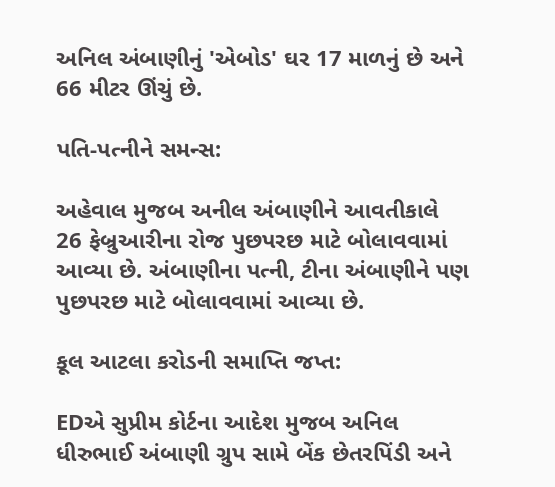અનિલ અંબાણીનું 'એબોડ' ઘર 17 માળનું છે અને 66 મીટર ઊંચું છે.

પતિ-પત્નીને સમન્સ:

અહેવાલ મુજબ અનીલ અંબાણીને આવતીકાલે 26 ફેબ્રુઆરીના રોજ પુછપરછ માટે બોલાવવામાં આવ્યા છે. અંબાણીના પત્ની, ટીના અંબાણીને પણ પુછપરછ માટે બોલાવવામાં આવ્યા છે.

કૂલ આટલા કરોડની સમાપ્તિ જપ્ત:

EDએ સુપ્રીમ કોર્ટના આદેશ મુજબ અનિલ ધીરુભાઈ અંબાણી ગ્રુપ સામે બેંક છેતરપિંડી અને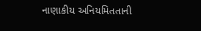નાણાકીય અનિયમિતતાની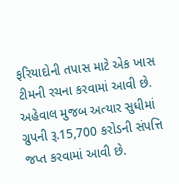ફરિયાદોની તપાસ માટે એક ખાસ ટીમની રચના કરવામાં આવી છે. અહેવાલ મુજબ અત્યાર સુધીમાં ગ્રુપની રૂ.15,700 કરોડની સંપત્તિ જપ્ત કરવામાં આવી છે.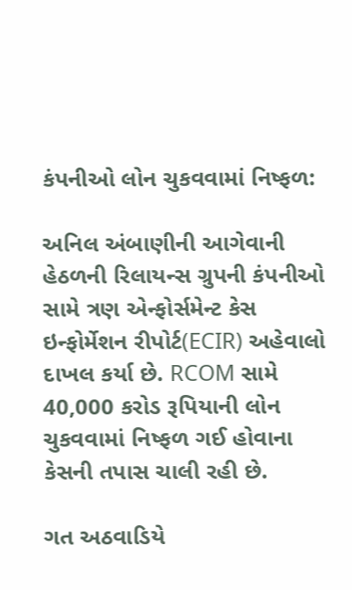કંપનીઓ લોન ચુકવવામાં નિષ્ફળ:

અનિલ અંબાણીની આગેવાની હેઠળની રિલાયન્સ ગ્રુપની કંપનીઓ સામે ત્રણ એન્ફોર્સમેન્ટ કેસ ઇન્ફોર્મેશન રીપોર્ટ(ECIR) અહેવાલો દાખલ કર્યા છે. RCOM સામે 40,000 કરોડ રૂપિયાની લોન ચુકવવામાં નિષ્ફળ ગઈ હોવાના કેસની તપાસ ચાલી રહી છે.

ગત અઠવાડિયે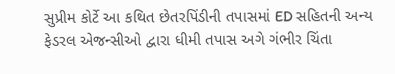સુપ્રીમ કોર્ટે આ કથિત છેતરપિંડીની તપાસમાં ED સહિતની અન્ય ફેડરલ એજન્સીઓ દ્વારા ધીમી તપાસ અગે ગંભીર ચિંતા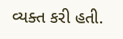વ્યક્ત કરી હતી.